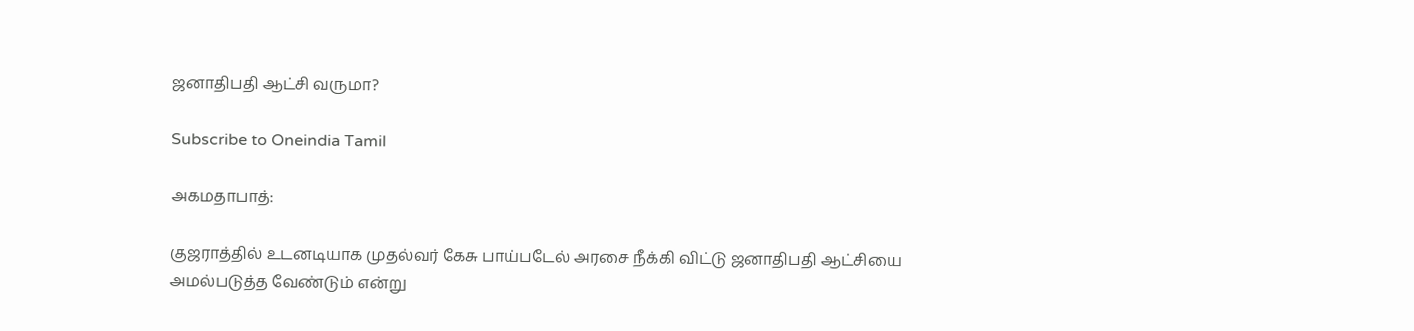ஜனாதிபதி ஆட்சி வருமா?

Subscribe to Oneindia Tamil

அகமதாபாத்:

குஜராத்தில் உடனடியாக முதல்வர் கேசு பாய்படேல் அரசை நீக்கி விட்டு ஜனாதிபதி ஆட்சியை அமல்படுத்த வேண்டும் என்று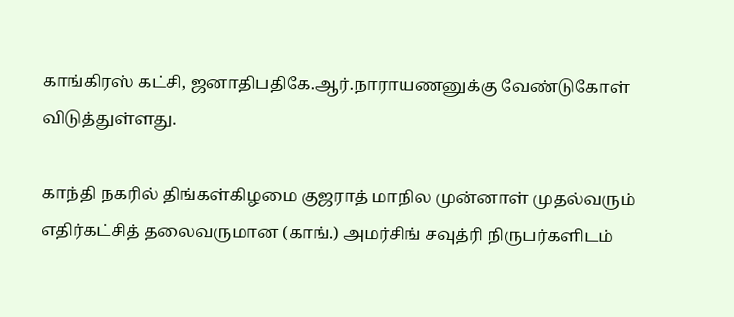காங்கிரஸ் கட்சி, ஜனாதிபதிகே.ஆர்.நாராயணனுக்கு வேண்டுகோள் விடுத்துள்ளது.

காந்தி நகரில் திங்கள்கிழமை குஜராத் மாநில முன்னாள் முதல்வரும் எதிர்கட்சித் தலைவருமான (காங்.) அமர்சிங் சவுத்ரி நிருபர்களிடம்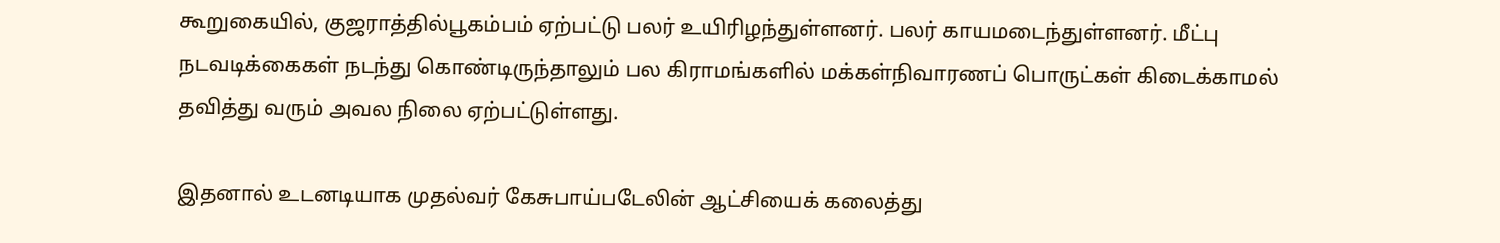கூறுகையில், குஜராத்தில்பூகம்பம் ஏற்பட்டு பலர் உயிரிழந்துள்ளனர். பலர் காயமடைந்துள்ளனர். மீட்பு நடவடிக்கைகள் நடந்து கொண்டிருந்தாலும் பல கிராமங்களில் மக்கள்நிவாரணப் பொருட்கள் கிடைக்காமல் தவித்து வரும் அவல நிலை ஏற்பட்டுள்ளது.

இதனால் உடனடியாக முதல்வர் கேசுபாய்படேலின் ஆட்சியைக் கலைத்து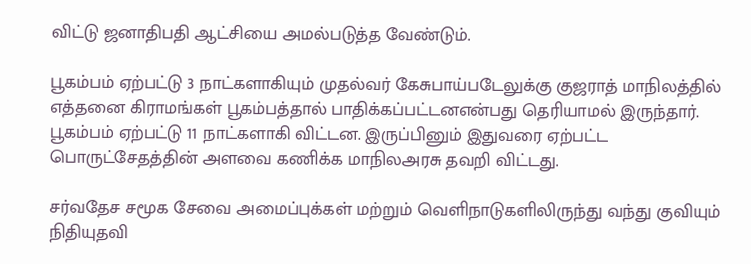விட்டு ஜனாதிபதி ஆட்சியை அமல்படுத்த வேண்டும்.

பூகம்பம் ஏற்பட்டு 3 நாட்களாகியும் முதல்வர் கேசுபாய்படேலுக்கு குஜராத் மாநிலத்தில் எத்தனை கிராமங்கள் பூகம்பத்தால் பாதிக்கப்பட்டனஎன்பது தெரியாமல் இருந்தார். பூகம்பம் ஏற்பட்டு 11 நாட்களாகி விட்டன. இருப்பினும் இதுவரை ஏற்பட்ட பொருட்சேதத்தின் அளவை கணிக்க மாநிலஅரசு தவறி விட்டது.

சர்வதேச சமூக சேவை அமைப்புக்கள் மற்றும் வெளிநாடுகளிலிருந்து வந்து குவியும் நிதியுதவி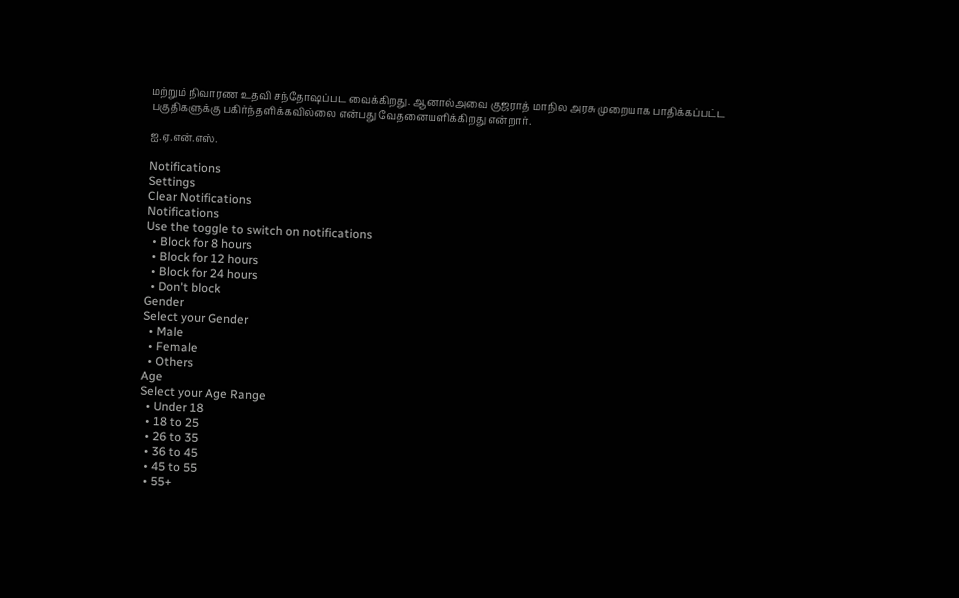மற்றும் நிவாரண உதவி சந்தோஷப்பட வைக்கிறது. ஆனால்அவை குஜராத் மாநில அரசு முறையாக பாதிக்கப்பட்ட பகுதிகளுக்கு பகிர்ந்தளிக்கவில்லை என்பது வேதனையளிக்கிறது என்றார்.

ஐ.ஏ.என்.எஸ்.

Notifications
Settings
Clear Notifications
Notifications
Use the toggle to switch on notifications
  • Block for 8 hours
  • Block for 12 hours
  • Block for 24 hours
  • Don't block
Gender
Select your Gender
  • Male
  • Female
  • Others
Age
Select your Age Range
  • Under 18
  • 18 to 25
  • 26 to 35
  • 36 to 45
  • 45 to 55
  • 55+